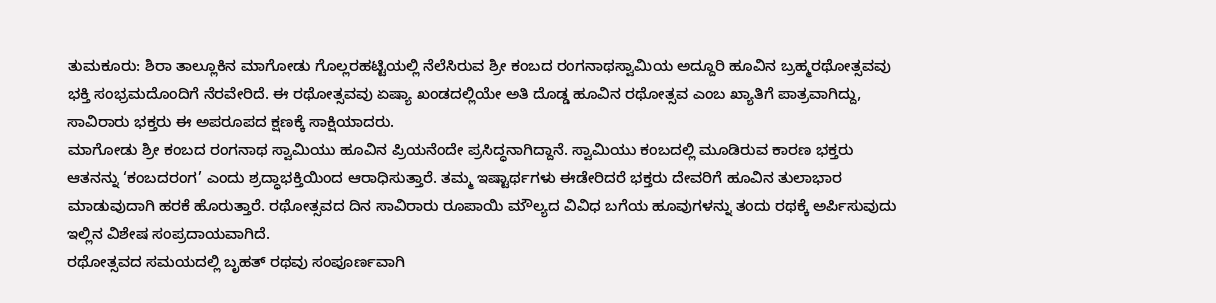ತುಮಕೂರು: ಶಿರಾ ತಾಲ್ಲೂಕಿನ ಮಾಗೋಡು ಗೊಲ್ಲರಹಟ್ಟಿಯಲ್ಲಿ ನೆಲೆಸಿರುವ ಶ್ರೀ ಕಂಬದ ರಂಗನಾಥಸ್ವಾಮಿಯ ಅದ್ದೂರಿ ಹೂವಿನ ಬ್ರಹ್ಮರಥೋತ್ಸವವು ಭಕ್ತಿ ಸಂಭ್ರಮದೊಂದಿಗೆ ನೆರವೇರಿದೆ. ಈ ರಥೋತ್ಸವವು ಏಷ್ಯಾ ಖಂಡದಲ್ಲಿಯೇ ಅತಿ ದೊಡ್ಡ ಹೂವಿನ ರಥೋತ್ಸವ ಎಂಬ ಖ್ಯಾತಿಗೆ ಪಾತ್ರವಾಗಿದ್ದು, ಸಾವಿರಾರು ಭಕ್ತರು ಈ ಅಪರೂಪದ ಕ್ಷಣಕ್ಕೆ ಸಾಕ್ಷಿಯಾದರು.
ಮಾಗೋಡು ಶ್ರೀ ಕಂಬದ ರಂಗನಾಥ ಸ್ವಾಮಿಯು ಹೂವಿನ ಪ್ರಿಯನೆಂದೇ ಪ್ರಸಿದ್ಧನಾಗಿದ್ದಾನೆ. ಸ್ವಾಮಿಯು ಕಂಬದಲ್ಲಿ ಮೂಡಿರುವ ಕಾರಣ ಭಕ್ತರು ಆತನನ್ನು ‘ಕಂಬದರಂಗ’ ಎಂದು ಶ್ರದ್ಧಾಭಕ್ತಿಯಿಂದ ಆರಾಧಿಸುತ್ತಾರೆ. ತಮ್ಮ ಇಷ್ಟಾರ್ಥಗಳು ಈಡೇರಿದರೆ ಭಕ್ತರು ದೇವರಿಗೆ ಹೂವಿನ ತುಲಾಭಾರ ಮಾಡುವುದಾಗಿ ಹರಕೆ ಹೊರುತ್ತಾರೆ. ರಥೋತ್ಸವದ ದಿನ ಸಾವಿರಾರು ರೂಪಾಯಿ ಮೌಲ್ಯದ ವಿವಿಧ ಬಗೆಯ ಹೂವುಗಳನ್ನು ತಂದು ರಥಕ್ಕೆ ಅರ್ಪಿಸುವುದು ಇಲ್ಲಿನ ವಿಶೇಷ ಸಂಪ್ರದಾಯವಾಗಿದೆ.
ರಥೋತ್ಸವದ ಸಮಯದಲ್ಲಿ ಬೃಹತ್ ರಥವು ಸಂಪೂರ್ಣವಾಗಿ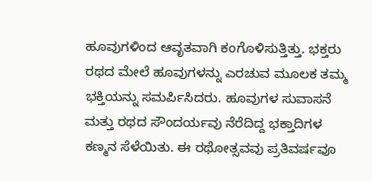ಹೂವುಗಳಿಂದ ಆವೃತವಾಗಿ ಕಂಗೊಳಿಸುತ್ತಿತ್ತು. ಭಕ್ತರು ರಥದ ಮೇಲೆ ಹೂವುಗಳನ್ನು ಎರಚುವ ಮೂಲಕ ತಮ್ಮ ಭಕ್ತಿಯನ್ನು ಸಮರ್ಪಿಸಿದರು. ಹೂವುಗಳ ಸುವಾಸನೆ ಮತ್ತು ರಥದ ಸೌಂದರ್ಯವು ನೆರೆದಿದ್ದ ಭಕ್ತಾದಿಗಳ ಕಣ್ಮನ ಸೆಳೆಯಿತು. ಈ ರಥೋತ್ಸವವು ಪ್ರತಿವರ್ಷವೂ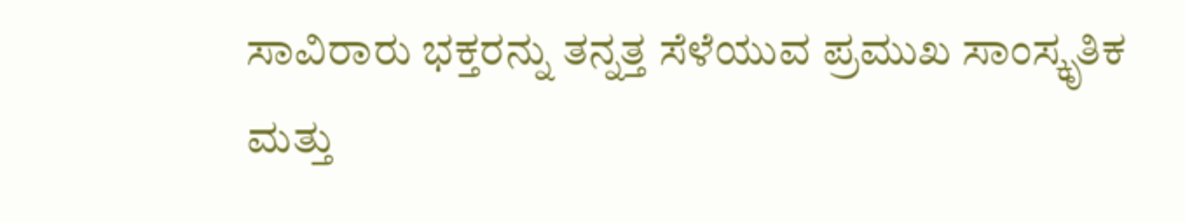ಸಾವಿರಾರು ಭಕ್ತರನ್ನು ತನ್ನತ್ತ ಸೆಳೆಯುವ ಪ್ರಮುಖ ಸಾಂಸ್ಕೃತಿಕ ಮತ್ತು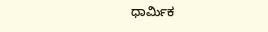ಧಾರ್ಮಿಕ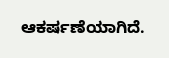ಆಕರ್ಷಣೆಯಾಗಿದೆ.